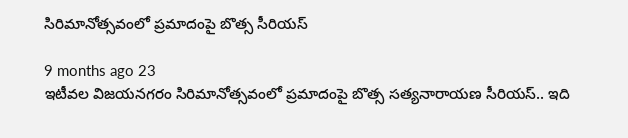సిరిమానోత్సవంలో ప్రమాదంపై బొత్స సీరియస్

9 months ago 23
ఇటీవల విజయనగరం సిరిమానోత్సవంలో ప్రమాదంపై బొత్స సత్యనారాయణ సీరియస్.. ఇది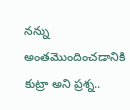నన్ను అంతమొందించడానికి కుట్రా అని ప్రశ్న..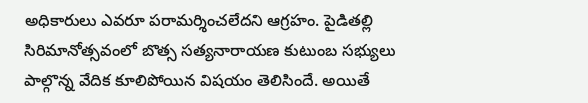అధికారులు ఎవరూ పరామర్శించలేదని ఆగ్రహం. పైడితల్లి సిరిమానోత్సవంలో బొత్స సత్యనారాయణ కుటుంబ సభ్యులు పాల్గొన్న వేదిక కూలిపోయిన విషయం తెలిసిందే. అయితే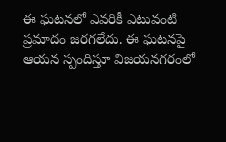ఈ ఘటనలో ఎవరికీ ఎటువంటి ప్రమాదం జరగలేదు. ఈ ఘటనపై ఆయన స్పందిస్తూ విజయనగరంలో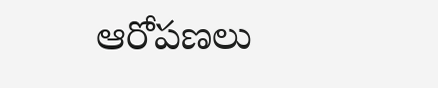ఆరోపణలు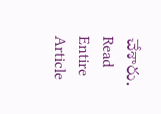చేశారు.
Read Entire Article